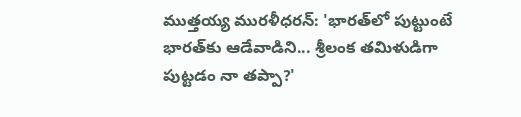ముత్తయ్య మురళీధరన్: 'భారత్‌లో పుట్టుంటే భారత్‌కు ఆడేవాడిని... శ్రీలంక తమిళుడిగా పుట్టడం నా తప్పా?'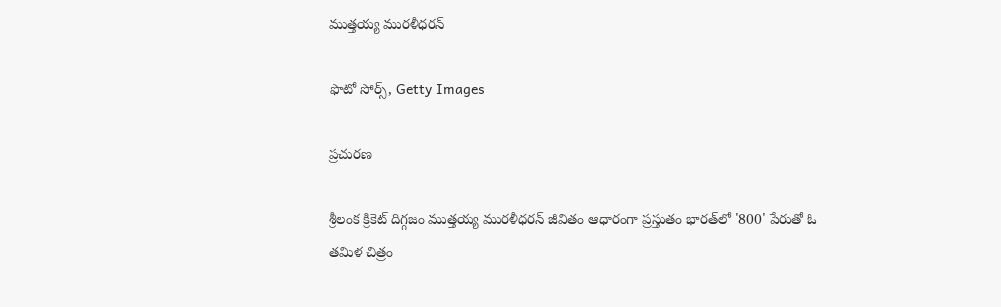ముత్తయ్య మురళీధరన్

ఫొటో సోర్స్, Getty Images

ప్రచురణ

శ్రీలంక క్రికెట్ దిగ్గజం ముత్తయ్య మురళీధరన్ జీవితం ఆధారంగా ప్రస్తుతం భారత్‌లో '800' పేరుతో ఓ తమిళ చిత్రం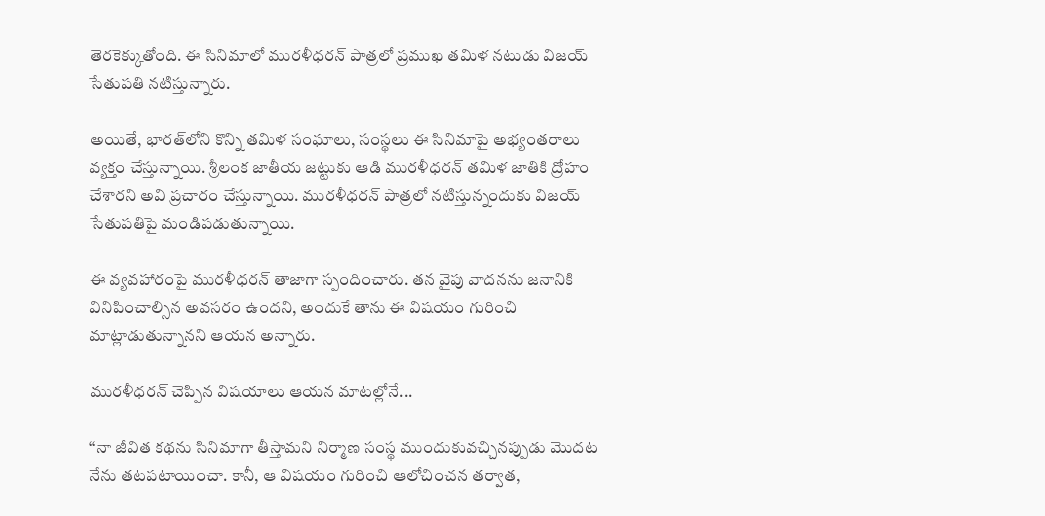తెరకెక్కుతోంది. ఈ సినిమాలో మురళీధరన్ పాత్రలో ప్రముఖ తమిళ నటుడు విజయ్ సేతుపతి నటిస్తున్నారు.

అయితే, భారత్‌లోని కొన్ని తమిళ సంఘాలు, సంస్థలు ఈ సినిమాపై అభ్యంతరాలు వ్యక్తం చేస్తున్నాయి. శ్రీలంక జాతీయ జట్టుకు ఆడి మురళీధరన్‌ తమిళ జాతికి ద్రోహం చేశారని అవి ప్రచారం చేస్తున్నాయి. మురళీధరన్ పాత్రలో నటిస్తున్నందుకు విజయ్ సేతుపతిపై మండిపడుతున్నాయి.

ఈ వ్యవహారంపై మురళీధరన్ తాజాగా స్పందించారు. తన వైపు వాదనను జనానికి వినిపించాల్సిన అవసరం ఉందని, అందుకే తాను ఈ విషయం గురించి మాట్లాడుతున్నానని ఆయన అన్నారు.

మురళీధరన్ చెప్పిన విషయాలు ఆయన మాటల్లోనే...

‘‘నా జీవిత కథను సినిమాగా తీస్తామని నిర్మాణ సంస్థ ముందుకువచ్చినప్పుడు మొదట నేను తటపటాయించా. కానీ, ఆ విషయం గురించి ఆలోచించన తర్వాత,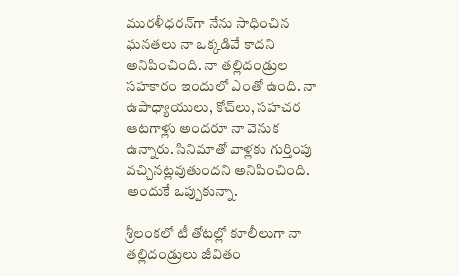మురళీధరన్‌గా నేను సాధించిన ఘనతలు నా ఒక్కడివే కాదని అనిపించింది. నా తల్లిదండ్రుల సహకారం ఇందులో ఎంతో ఉంది. నా ఉపాధ్యాయులు, కోచ్‌లు, సహచర ఆటగాళ్లు అందరూ నా వెనుక ఉన్నారు. సినిమాతో వాళ్లకు గుర్తింపు వచ్చినట్లవుతుందని అనిపించింది. అందుకే ఒప్పుకున్నా.

శ్రీలంకలో టీ తోటల్లో కూలీలుగా నా తల్లిదండ్రులు జీవితం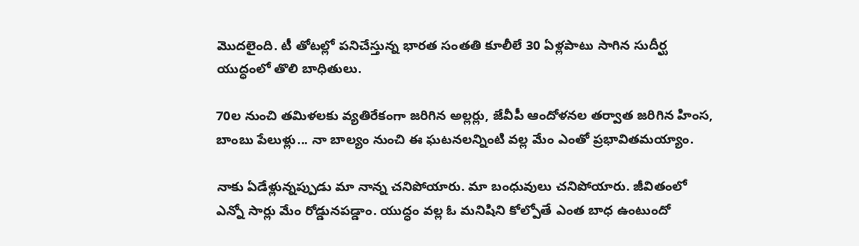మొదలైంది. టీ తోటల్లో పనిచేస్తున్న భారత సంతతి కూలీలే 30 ఏళ్లపాటు సాగిన సుదీర్ఘ యుద్ధంలో తొలి బాధితులు.

70ల నుంచి తమిళలకు వ్యతిరేకంగా జరిగిన అల్లర్లు, జేవీపీ ఆందోళనల తర్వాత జరిగిన హింస, బాంబు పేలుళ్లు... నా బాల్యం నుంచి ఈ ఘటనలన్నింటి వల్ల మేం ఎంతో ప్రభావితమయ్యాం.

నాకు ఏడేళ్లున్నప్పుడు మా నాన్న చనిపోయారు. మా బంధువులు చనిపోయారు. జీవితంలో ఎన్నో సార్లు మేం రోడ్డునపడ్డాం. యుద్ధం వల్ల ఓ మనిషిని కోల్పోతే ఎంత బాధ ఉంటుందో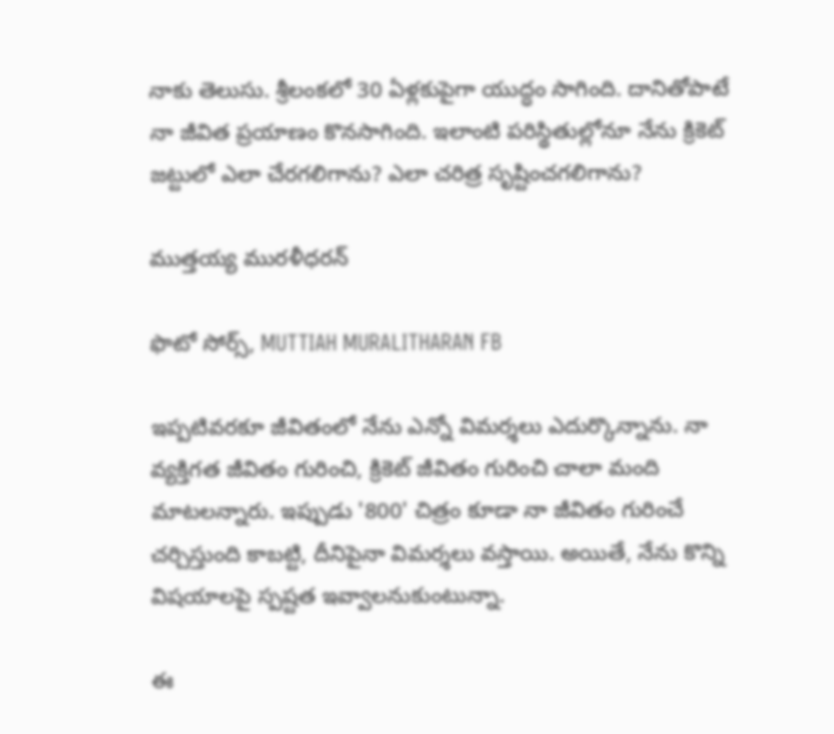నాకు తెలుసు. శ్రీలంకలో 30 ఏళ్లకుపైగా యుద్ధం సాగింది. దానితోపాటే నా జీవిత ప్రయాణం కొనసాగింది. ఇలాంటి పరిస్థితుల్లోనూ నేను క్రికెట్ జట్టులో ఎలా చేరగలిగాను? ఎలా చరిత్ర సృష్టించగలిగాను?

ముత్తయ్య మురళీధరన్

ఫొటో సోర్స్, MUTTIAH MURALITHARAN FB

ఇప్పటివరకూ జీవితంలో నేను ఎన్నో విమర్శలు ఎదుర్కొన్నాను. నా వ్యక్తిగత జీవితం గురించి, క్రికెట్ జీవితం గురించి చాలా మంది మాటలన్నారు. ఇప్పుడు '800' చిత్రం కూడా నా జీవితం గురించే చర్చిస్తుంది కాబట్టి, దీనిపైనా విమర్శలు వస్తాయి. అయితే, నేను కొన్ని విషయాలపై స్పష్టత ఇవ్వాలనుకుంటున్నా.

ఈ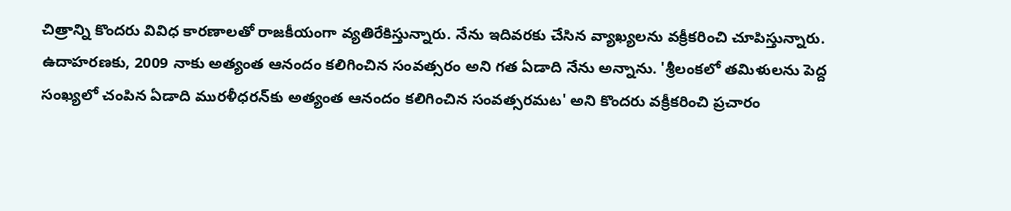చిత్రాన్ని కొందరు వివిధ కారణాలతో రాజకీయంగా వ్యతిరేకిస్తున్నారు. నేను ఇదివరకు చేసిన వ్యాఖ్యలను వక్రీకరించి చూపిస్తున్నారు. ఉదాహరణకు, 2009 నాకు అత్యంత ఆనందం కలిగించిన సంవత్సరం అని గత ఏడాది నేను అన్నాను. 'శ్రీలంకలో తమిళులను పెద్ద సంఖ్యలో చంపిన ఏడాది మురళీధరన్‌కు అత్యంత ఆనందం కలిగించిన సంవత్సరమట' అని కొందరు వక్రీకరించి ప్రచారం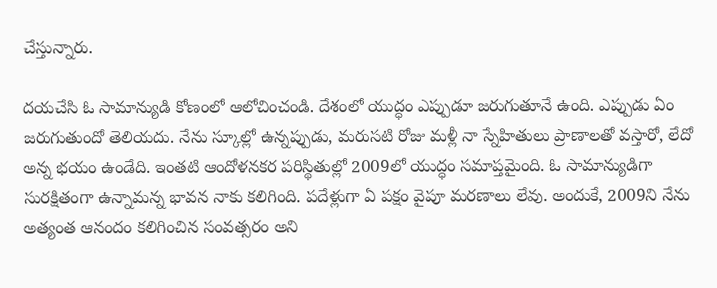చేస్తున్నారు.

దయచేసి ఓ సామాన్యుడి కోణంలో ఆలోచించండి. దేశంలో యుద్ధం ఎప్పుడూ జరుగుతూనే ఉంది. ఎప్పుడు ఏం జరుగుతుందో తెలియదు. నేను స్కూల్లో ఉన్నప్పుడు, మరుసటి రోజు మళ్లీ నా స్నేహితులు ప్రాణాలతో వస్తారో, లేదో అన్న భయం ఉండేది. ఇంతటి ఆందోళనకర పరిస్థితుల్లో 2009లో యుద్ధం సమాప్తమైంది. ఓ సామాన్యుడిగా సురక్షితంగా ఉన్నామన్న భావన నాకు కలిగింది. పదేళ్లుగా ఏ పక్షం వైపూ మరణాలు లేవు. అందుకే, 2009ని నేను అత్యంత ఆనందం కలిగించిన సంవత్సరం అని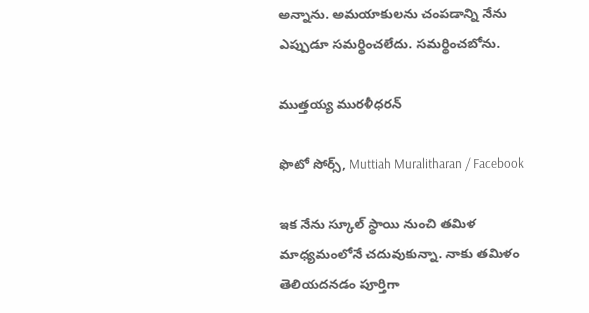అన్నాను. అమయాకులను చంపడాన్ని నేను ఎప్పుడూ సమర్థించలేదు. సమర్థించబోను.

ముత్తయ్య మురళీధరన్

ఫొటో సోర్స్, Muttiah Muralitharan / Facebook

ఇక నేను స్కూల్ స్థాయి నుంచి తమిళ మాధ్యమంలోనే చదువుకున్నా. నాకు తమిళం తెలియదనడం పూర్తిగా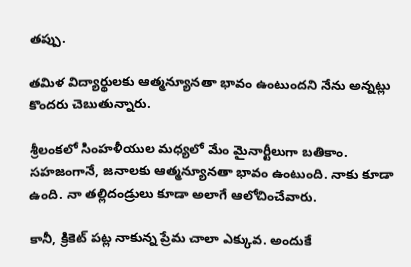తప్పు.

తమిళ విద్యార్థులకు ఆత్మన్యూనతా భావం ఉంటుందని నేను అన్నట్లు కొందరు చెబుతున్నారు.

శ్రీలంకలో సింహళీయుల మధ్యలో మేం మైనార్టీలుగా బతికాం. సహజంగానే, జనాలకు ఆత్మన్యూనతా భావం ఉంటుంది. నాకు కూడా ఉంది. నా తల్లిదండ్రులు కూడా అలాగే ఆలోచించేవారు.

కానీ, క్రికెట్ పట్ల నాకున్న ప్రేమ చాలా ఎక్కువ. అందుకే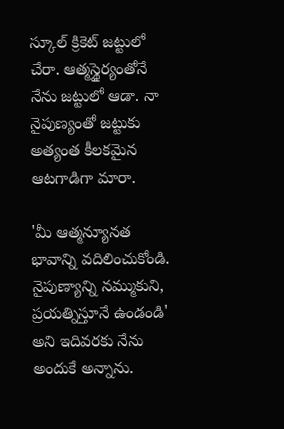స్కూల్ క్రికెట్ జట్టులో చేరా. ఆత్మస్థైర్యంతోనే నేను జట్టులో ఆడా. నా నైపుణ్యంతో జట్టుకు అత్యంత కీలకమైన ఆటగాడిగా మారా.

'మీ ఆత్మన్యూనత భావాన్ని వదిలించుకోండి. నైపుణ్యాన్ని నమ్ముకుని, ప్రయత్నిస్తూనే ఉండండి' అని ఇదివరకు నేను అందుకే అన్నాను.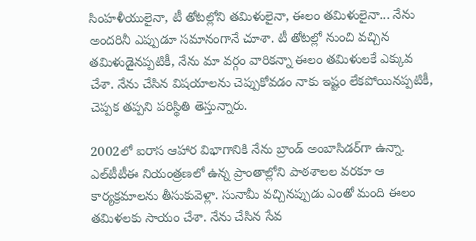సింహళీయులైనా, టీ తోటల్లోని తమిళులైనా, ఈలం తమిళులైనా... నేను అందరినీ ఎప్పుడూ సమానంగానే చూశా. టీ తోటల్లో నుంచి వచ్చిన తమిళుడైనప్పటికీ, నేను మా వర్గం వారికన్నా ఈలం తమిళులకే ఎక్కువ చేశా. నేను చేసిన విషయాలను చెప్పుకోవడం నాకు ఇష్టం లేకపోయినప్పటికీ, చెప్పక తప్పని పరిస్థితి తెస్తున్నారు.

2002లో ఐరాస ఆహార విభాగానికి నేను బ్రాండ్ అంబాసిడర్‌గా ఉన్నా. ఎల్‌టీటీఈ నియంత్రణలో ఉన్న ప్రాంతాల్లోని పాఠశాలల వరకూ ఆ కార్యక్రమాలను తీసుకువెళ్లా. సునామీ వచ్చినప్పుడు ఎంతో మంది ఈలం తమిళలకు సాయం చేశా. నేను చేసిన సేవ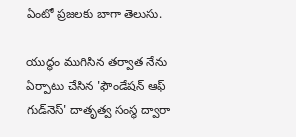ఏంటో ప్రజలకు బాగా తెలుసు.

యుద్ధం ముగిసిన తర్వాత నేను ఏర్పాటు చేసిన 'ఫౌండేషన్ ఆఫ్ గుడ్‌నెస్' దాతృత్వ సంస్థ ద్వారా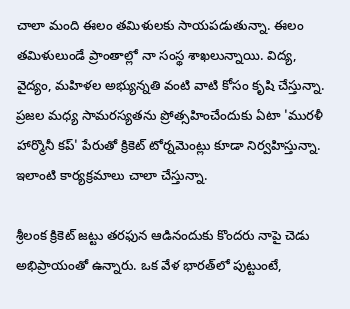చాలా మంది ఈలం తమిళులకు సాయపడుతున్నా. ఈలం తమిళులుండే ప్రాంతాల్లో నా సంస్థ శాఖలున్నాయి. విద్య, వైద్యం, మహిళల అభ్యున్నతి వంటి వాటి కోసం కృషి చేస్తున్నా. ప్రజల మధ్య సామరస్యతను ప్రోత్సహించేందుకు ఏటా 'మురళీ హార్మొనీ కప్' పేరుతో క్రికెట్ టోర్నమెంట్లు కూడా నిర్వహిస్తున్నా. ఇలాంటి కార్యక్రమాలు చాలా చేస్తున్నా.

శ్రీలంక క్రికెట్ జట్టు తరఫున ఆడినందుకు కొందరు నాపై చెడు అభిప్రాయంతో ఉన్నారు. ఒక వేళ భారత్‌లో పుట్టుంటే,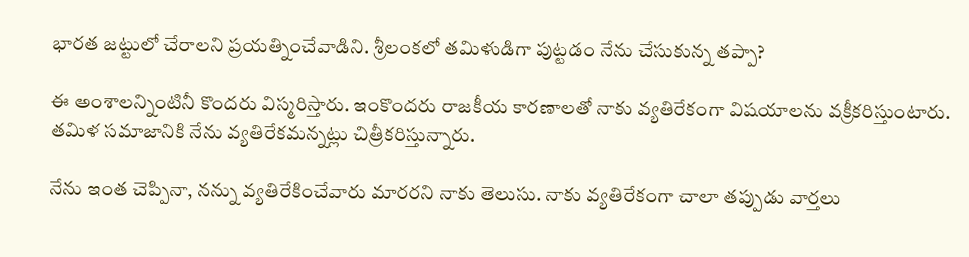భారత జట్టులో చేరాలని ప్రయత్నించేవాడిని. శ్రీలంకలో తమిళుడిగా పుట్టడం నేను చేసుకున్న తప్పా?

ఈ అంశాలన్నింటినీ కొందరు విస్మరిస్తారు. ఇంకొందరు రాజకీయ కారణాలతో నాకు వ్యతిరేకంగా విషయాలను వక్రీకరిస్తుంటారు. తమిళ సమాజానికి నేను వ్యతిరేకమన్నట్లు చిత్రీకరిస్తున్నారు.

నేను ఇంత చెప్పినా, నన్ను వ్యతిరేకించేవారు మారరని నాకు తెలుసు. నాకు వ్యతిరేకంగా చాలా తప్పుడు వార్తలు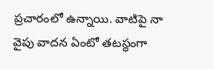ప్రచారంలో ఉన్నాయి. వాటిపై నా వైపు వాదన ఏంటో తటస్థంగా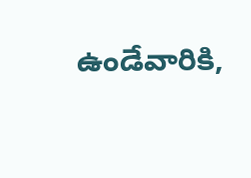ఉండేవారికి,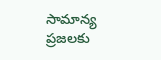సామాన్య ప్రజలకు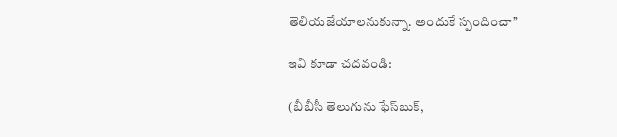తెలియజేయాలనుకున్నా. అందుకే స్పందించా’’

ఇవి కూడా చదవండి:

(బీబీసీ తెలుగును ఫేస్‌బుక్,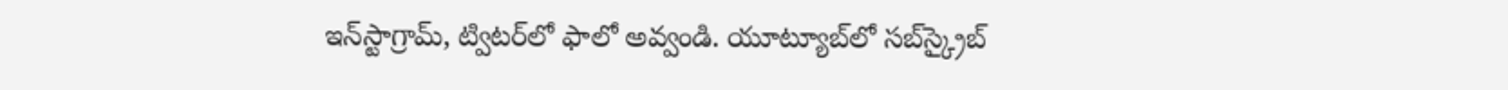ఇన్‌స్టాగ్రామ్‌, ట్విటర్‌లో ఫాలో అవ్వండి. యూట్యూబ్‌లో సబ్‌స్క్రైబ్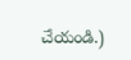చేయండి.)